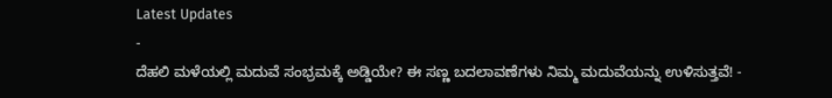Latest Updates
-
ದೆಹಲಿ ಮಳೆಯಲ್ಲಿ ಮದುವೆ ಸಂಭ್ರಮಕ್ಕೆ ಅಡ್ಡಿಯೇ? ಈ ಸಣ್ಣ ಬದಲಾವಣೆಗಳು ನಿಮ್ಮ ಮದುವೆಯನ್ನು ಉಳಿಸುತ್ತವೆ! -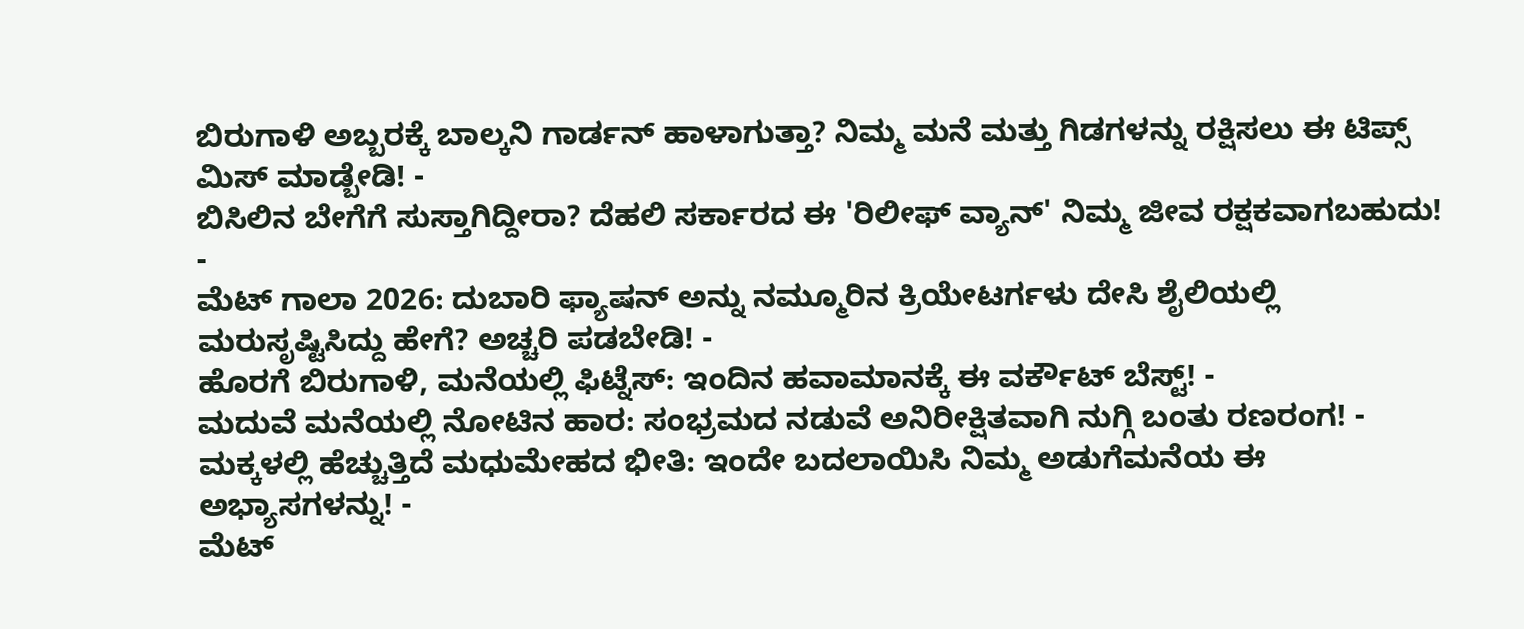ಬಿರುಗಾಳಿ ಅಬ್ಬರಕ್ಕೆ ಬಾಲ್ಕನಿ ಗಾರ್ಡನ್ ಹಾಳಾಗುತ್ತಾ? ನಿಮ್ಮ ಮನೆ ಮತ್ತು ಗಿಡಗಳನ್ನು ರಕ್ಷಿಸಲು ಈ ಟಿಪ್ಸ್ ಮಿಸ್ ಮಾಡ್ಬೇಡಿ! -
ಬಿಸಿಲಿನ ಬೇಗೆಗೆ ಸುಸ್ತಾಗಿದ್ದೀರಾ? ದೆಹಲಿ ಸರ್ಕಾರದ ಈ 'ರಿಲೀಫ್ ವ್ಯಾನ್' ನಿಮ್ಮ ಜೀವ ರಕ್ಷಕವಾಗಬಹುದು! -
ಮೆಟ್ ಗಾಲಾ 2026: ದುಬಾರಿ ಫ್ಯಾಷನ್ ಅನ್ನು ನಮ್ಮೂರಿನ ಕ್ರಿಯೇಟರ್ಗಳು ದೇಸಿ ಶೈಲಿಯಲ್ಲಿ ಮರುಸೃಷ್ಟಿಸಿದ್ದು ಹೇಗೆ? ಅಚ್ಚರಿ ಪಡಬೇಡಿ! -
ಹೊರಗೆ ಬಿರುಗಾಳಿ, ಮನೆಯಲ್ಲಿ ಫಿಟ್ನೆಸ್: ಇಂದಿನ ಹವಾಮಾನಕ್ಕೆ ಈ ವರ್ಕೌಟ್ ಬೆಸ್ಟ್! -
ಮದುವೆ ಮನೆಯಲ್ಲಿ ನೋಟಿನ ಹಾರ: ಸಂಭ್ರಮದ ನಡುವೆ ಅನಿರೀಕ್ಷಿತವಾಗಿ ನುಗ್ಗಿ ಬಂತು ರಣರಂಗ! -
ಮಕ್ಕಳಲ್ಲಿ ಹೆಚ್ಚುತ್ತಿದೆ ಮಧುಮೇಹದ ಭೀತಿ: ಇಂದೇ ಬದಲಾಯಿಸಿ ನಿಮ್ಮ ಅಡುಗೆಮನೆಯ ಈ ಅಭ್ಯಾಸಗಳನ್ನು! -
ಮೆಟ್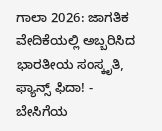ಗಾಲಾ 2026: ಜಾಗತಿಕ ವೇದಿಕೆಯಲ್ಲಿ ಅಬ್ಬರಿಸಿದ ಭಾರತೀಯ ಸಂಸ್ಕೃತಿ, ಫ್ಯಾನ್ಸ್ ಫಿದಾ! -
ಬೇಸಿಗೆಯ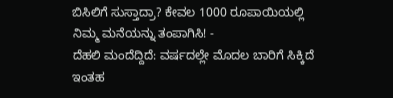ಬಿಸಿಲಿಗೆ ಸುಸ್ತಾದ್ರಾ? ಕೇವಲ 1000 ರೂಪಾಯಿಯಲ್ಲಿ ನಿಮ್ಮ ಮನೆಯನ್ನು ತಂಪಾಗಿಸಿ! -
ದೆಹಲಿ ಮಂದೆದ್ದಿದೆ: ವರ್ಷದಲ್ಲೇ ಮೊದಲ ಬಾರಿಗೆ ಸಿಕ್ಕಿದೆ ಇಂತಹ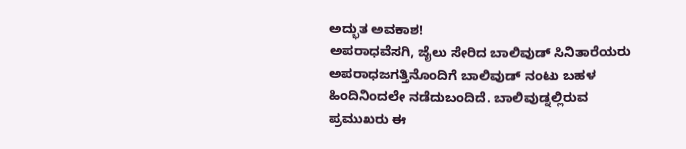ಅದ್ಭುತ ಅವಕಾಶ!
ಅಪರಾಧವೆಸಗಿ, ಜೈಲು ಸೇರಿದ ಬಾಲಿವುಡ್ ಸಿನಿತಾರೆಯರು
ಅಪರಾಧಜಗತ್ತಿನೊಂದಿಗೆ ಬಾಲಿವುಡ್ ನಂಟು ಬಹಳ ಹಿಂದಿನಿಂದಲೇ ನಡೆದುಬಂದಿದೆ. ಬಾಲಿವುಡ್ನಲ್ಲಿರುವ ಪ್ರಮುಖರು ಈ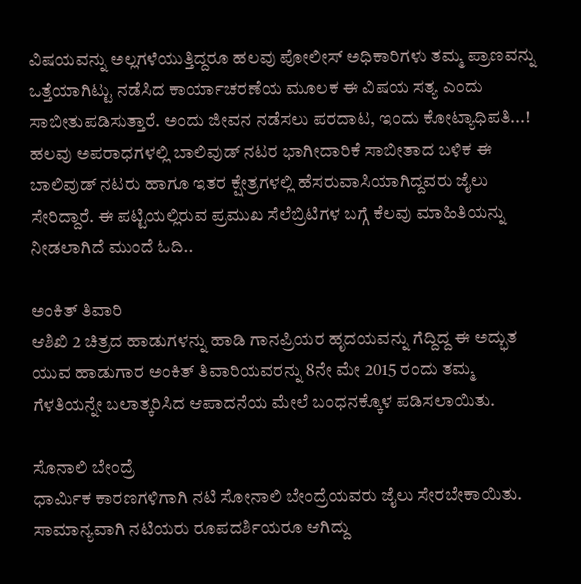ವಿಷಯವನ್ನು ಅಲ್ಲಗಳೆಯುತ್ತಿದ್ದರೂ ಹಲವು ಪೋಲೀಸ್ ಅಧಿಕಾರಿಗಳು ತಮ್ಮ ಪ್ರಾಣವನ್ನು ಒತ್ತೆಯಾಗಿಟ್ಟು ನಡೆಸಿದ ಕಾರ್ಯಾಚರಣೆಯ ಮೂಲಕ ಈ ವಿಷಯ ಸತ್ಯ ಎಂದು ಸಾಬೀತುಪಡಿಸುತ್ತಾರೆ. ಅಂದು ಜೀವನ ನಡೆಸಲು ಪರದಾಟ, ಇಂದು ಕೋಟ್ಯಾಧಿಪತಿ...!
ಹಲವು ಅಪರಾಧಗಳಲ್ಲಿ ಬಾಲಿವುಡ್ ನಟರ ಭಾಗೀದಾರಿಕೆ ಸಾಬೀತಾದ ಬಳಿಕ ಈ ಬಾಲಿವುಡ್ ನಟರು ಹಾಗೂ ಇತರ ಕ್ಷೇತ್ರಗಳಲ್ಲಿ ಹೆಸರುವಾಸಿಯಾಗಿದ್ದವರು ಜೈಲು ಸೇರಿದ್ದಾರೆ. ಈ ಪಟ್ಟಿಯಲ್ಲಿರುವ ಪ್ರಮುಖ ಸೆಲೆಬ್ರಿಟಿಗಳ ಬಗ್ಗೆ ಕೆಲವು ಮಾಹಿತಿಯನ್ನು ನೀಡಲಾಗಿದೆ ಮುಂದೆ ಓದಿ..

ಅಂಕಿತ್ ತಿವಾರಿ
ಆಶಿಖಿ 2 ಚಿತ್ರದ ಹಾಡುಗಳನ್ನು ಹಾಡಿ ಗಾನಪ್ರಿಯರ ಹೃದಯವನ್ನು ಗೆದ್ದಿದ್ದ ಈ ಅದ್ಭುತ ಯುವ ಹಾಡುಗಾರ ಅಂಕಿತ್ ತಿವಾರಿಯವರನ್ನು 8ನೇ ಮೇ 2015 ರಂದು ತಮ್ಮ ಗೆಳತಿಯನ್ನೇ ಬಲಾತ್ಕರಿಸಿದ ಆಪಾದನೆಯ ಮೇಲೆ ಬಂಧನಕ್ಕೊಳ ಪಡಿಸಲಾಯಿತು.

ಸೊನಾಲಿ ಬೇಂದ್ರೆ
ಧಾರ್ಮಿಕ ಕಾರಣಗಳಿಗಾಗಿ ನಟಿ ಸೋನಾಲಿ ಬೇಂದ್ರೆಯವರು ಜೈಲು ಸೇರಬೇಕಾಯಿತು. ಸಾಮಾನ್ಯವಾಗಿ ನಟಿಯರು ರೂಪದರ್ಶಿಯರೂ ಆಗಿದ್ದು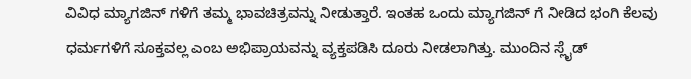ವಿವಿಧ ಮ್ಯಾಗಜಿನ್ ಗಳಿಗೆ ತಮ್ಮ ಭಾವಚಿತ್ರವನ್ನು ನೀಡುತ್ತಾರೆ. ಇಂತಹ ಒಂದು ಮ್ಯಾಗಜಿನ್ ಗೆ ನೀಡಿದ ಭಂಗಿ ಕೆಲವು ಧರ್ಮಗಳಿಗೆ ಸೂಕ್ತವಲ್ಲ ಎಂಬ ಅಭಿಪ್ರಾಯವನ್ನು ವ್ಯಕ್ತಪಡಿಸಿ ದೂರು ನೀಡಲಾಗಿತ್ತು. ಮುಂದಿನ ಸ್ಲೈಡ್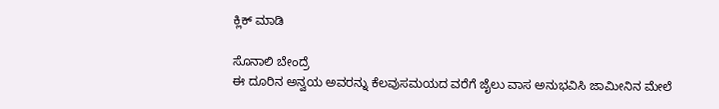ಕ್ಲಿಕ್ ಮಾಡಿ

ಸೊನಾಲಿ ಬೇಂದ್ರೆ
ಈ ದೂರಿನ ಅನ್ವಯ ಅವರನ್ನು ಕೆಲವುಸಮಯದ ವರೆಗೆ ಜೈಲು ವಾಸ ಅನುಭವಿಸಿ ಜಾಮೀನಿನ ಮೇಲೆ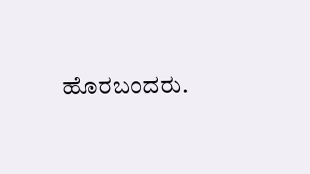ಹೊರಬಂದರು.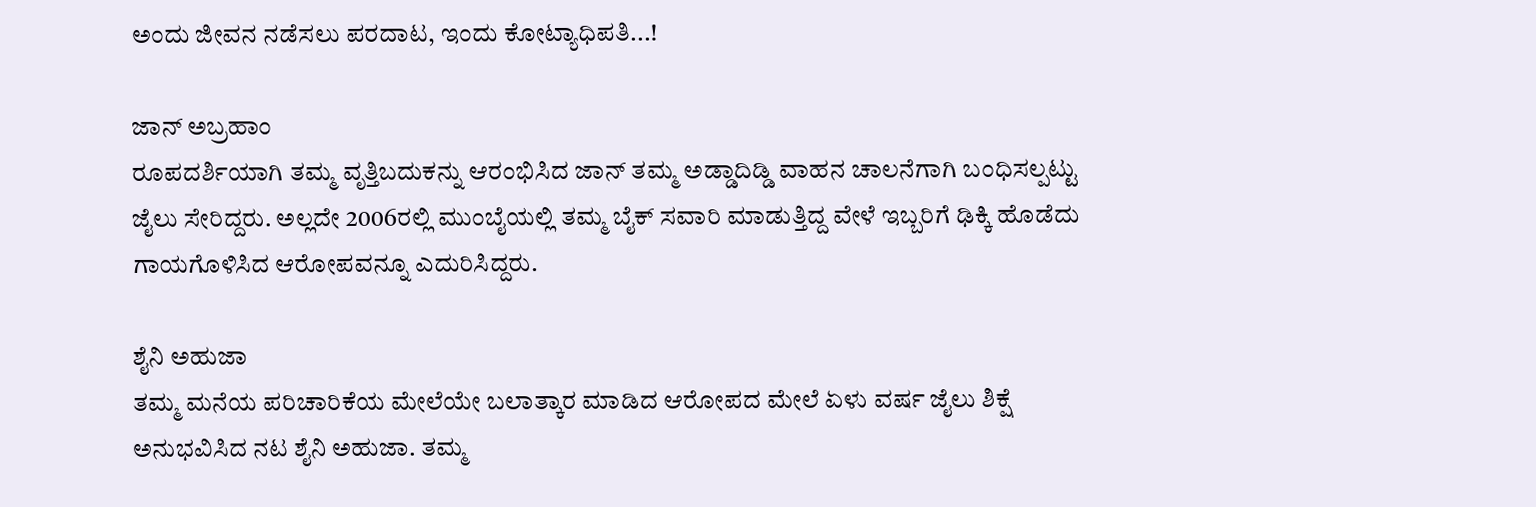ಅಂದು ಜೀವನ ನಡೆಸಲು ಪರದಾಟ, ಇಂದು ಕೋಟ್ಯಾಧಿಪತಿ...!

ಜಾನ್ ಅಬ್ರಹಾಂ
ರೂಪದರ್ಶಿಯಾಗಿ ತಮ್ಮ ವೃತ್ತಿಬದುಕನ್ನು ಆರಂಭಿಸಿದ ಜಾನ್ ತಮ್ಮ ಅಡ್ಡಾದಿಡ್ಡಿ ವಾಹನ ಚಾಲನೆಗಾಗಿ ಬಂಧಿಸಲ್ಪಟ್ಟು ಜೈಲು ಸೇರಿದ್ದರು. ಅಲ್ಲದೇ 2006ರಲ್ಲಿ ಮುಂಬೈಯಲ್ಲಿ ತಮ್ಮ ಬೈಕ್ ಸವಾರಿ ಮಾಡುತ್ತಿದ್ದ ವೇಳೆ ಇಬ್ಬರಿಗೆ ಢಿಕ್ಕಿ ಹೊಡೆದು ಗಾಯಗೊಳಿಸಿದ ಆರೋಪವನ್ನೂ ಎದುರಿಸಿದ್ದರು.

ಶೈನಿ ಅಹುಜಾ
ತಮ್ಮ ಮನೆಯ ಪರಿಚಾರಿಕೆಯ ಮೇಲೆಯೇ ಬಲಾತ್ಕಾರ ಮಾಡಿದ ಆರೋಪದ ಮೇಲೆ ಏಳು ವರ್ಷ ಜೈಲು ಶಿಕ್ಷೆ ಅನುಭವಿಸಿದ ನಟ ಶೈನಿ ಅಹುಜಾ. ತಮ್ಮ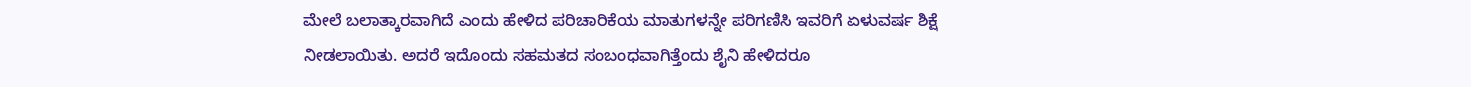ಮೇಲೆ ಬಲಾತ್ಕಾರವಾಗಿದೆ ಎಂದು ಹೇಳಿದ ಪರಿಚಾರಿಕೆಯ ಮಾತುಗಳನ್ನೇ ಪರಿಗಣಿಸಿ ಇವರಿಗೆ ಏಳುವರ್ಷ ಶಿಕ್ಷೆ ನೀಡಲಾಯಿತು. ಅದರೆ ಇದೊಂದು ಸಹಮತದ ಸಂಬಂಧವಾಗಿತ್ತೆಂದು ಶೈನಿ ಹೇಳಿದರೂ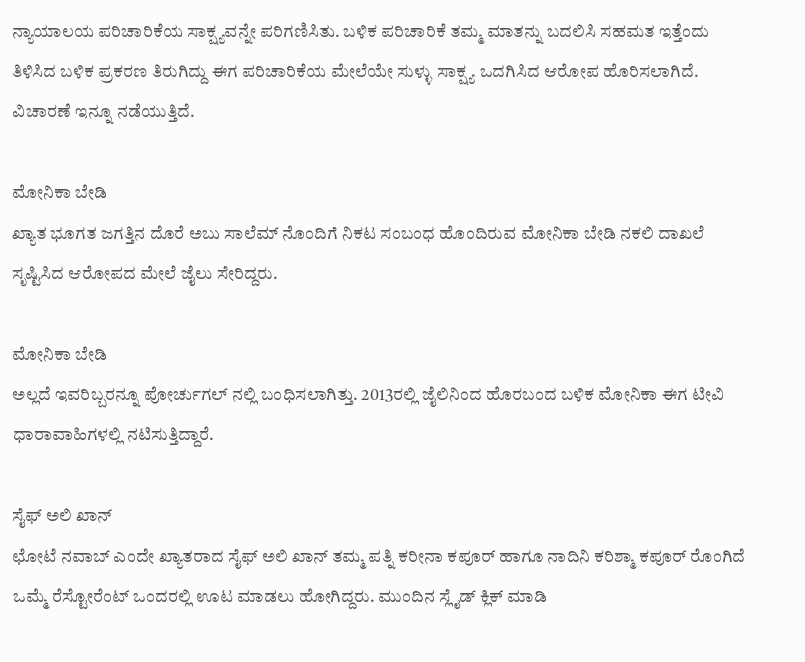ನ್ಯಾಯಾಲಯ ಪರಿಚಾರಿಕೆಯ ಸಾಕ್ಷ್ಯವನ್ನೇ ಪರಿಗಣಿಸಿತು. ಬಳಿಕ ಪರಿಚಾರಿಕೆ ತಮ್ಮ ಮಾತನ್ನು ಬದಲಿಸಿ ಸಹಮತ ಇತ್ತೆಂದು ತಿಳಿಸಿದ ಬಳಿಕ ಪ್ರಕರಣ ತಿರುಗಿದ್ದು ಈಗ ಪರಿಚಾರಿಕೆಯ ಮೇಲೆಯೇ ಸುಳ್ಳು ಸಾಕ್ಷ್ಯ ಒದಗಿಸಿದ ಆರೋಪ ಹೊರಿಸಲಾಗಿದೆ. ವಿಚಾರಣೆ ಇನ್ನೂ ನಡೆಯುತ್ತಿದೆ.

ಮೋನಿಕಾ ಬೇಡಿ
ಖ್ಯಾತ ಭೂಗತ ಜಗತ್ತಿನ ದೊರೆ ಅಬು ಸಾಲೆಮ್ ನೊಂದಿಗೆ ನಿಕಟ ಸಂಬಂಧ ಹೊಂದಿರುವ ಮೋನಿಕಾ ಬೇಡಿ ನಕಲಿ ದಾಖಲೆ ಸೃಷ್ಟಿಸಿದ ಆರೋಪದ ಮೇಲೆ ಜೈಲು ಸೇರಿದ್ದರು.

ಮೋನಿಕಾ ಬೇಡಿ
ಅಲ್ಲದೆ ಇವರಿಬ್ಬರನ್ನೂ ಪೋರ್ಚುಗಲ್ ನಲ್ಲಿ ಬಂಧಿಸಲಾಗಿತ್ತು. 2013ರಲ್ಲಿ ಜೈಲಿನಿಂದ ಹೊರಬಂದ ಬಳಿಕ ಮೋನಿಕಾ ಈಗ ಟೀವಿ ಧಾರಾವಾಹಿಗಳಲ್ಲಿ ನಟಿಸುತ್ತಿದ್ದಾರೆ.

ಸೈಫ್ ಅಲಿ ಖಾನ್
ಛೋಟೆ ನವಾಬ್ ಎಂದೇ ಖ್ಯಾತರಾದ ಸೈಫ್ ಅಲಿ ಖಾನ್ ತಮ್ಮ ಪತ್ನಿ ಕರೀನಾ ಕಪೂರ್ ಹಾಗೂ ನಾದಿನಿ ಕರಿಶ್ಮಾ ಕಪೂರ್ ರೊಂಗಿದೆ ಒಮ್ಮೆ ರೆಸ್ಟೋರೆಂಟ್ ಒಂದರಲ್ಲಿ ಊಟ ಮಾಡಲು ಹೋಗಿದ್ದರು. ಮುಂದಿನ ಸ್ಲೈಡ್ ಕ್ಲಿಕ್ ಮಾಡಿ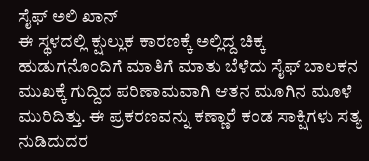ಸೈಫ್ ಅಲಿ ಖಾನ್
ಈ ಸ್ಥಳದಲ್ಲಿ ಕ್ಷುಲ್ಲುಕ ಕಾರಣಕ್ಕೆ ಅಲ್ಲಿದ್ದ ಚಿಕ್ಕ ಹುಡುಗನೊಂದಿಗೆ ಮಾತಿಗೆ ಮಾತು ಬೆಳೆದು ಸೈಫ್ ಬಾಲಕನ ಮುಖಕ್ಕೆ ಗುದ್ದಿದ ಪರಿಣಾಮವಾಗಿ ಆತನ ಮೂಗಿನ ಮೂಳೆ ಮುರಿದಿತ್ತು. ಈ ಪ್ರಕರಣವನ್ನು ಕಣ್ಣಾರೆ ಕಂಡ ಸಾಕ್ಷಿಗಳು ಸತ್ಯ ನುಡಿದುದರ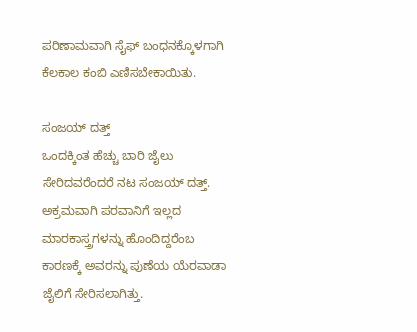ಪರಿಣಾಮವಾಗಿ ಸೈಫ್ ಬಂಧನಕ್ಕೊಳಗಾಗಿ ಕೆಲಕಾಲ ಕಂಬಿ ಎಣಿಸಬೇಕಾಯಿತು.

ಸಂಜಯ್ ದತ್ತ್
ಒಂದಕ್ಕಿಂತ ಹೆಚ್ಚು ಬಾರಿ ಜೈಲು ಸೇರಿದವರೆಂದರೆ ನಟ ಸಂಜಯ್ ದತ್ತ್. ಅಕ್ರಮವಾಗಿ ಪರವಾನಿಗೆ ಇಲ್ಲದ ಮಾರಕಾಸ್ತ್ರಗಳನ್ನು ಹೊಂದಿದ್ದರೆಂಬ ಕಾರಣಕ್ಕೆ ಅವರನ್ನು ಪುಣೆಯ ಯೆರವಾಡಾ ಜೈಲಿಗೆ ಸೇರಿಸಲಾಗಿತ್ತು.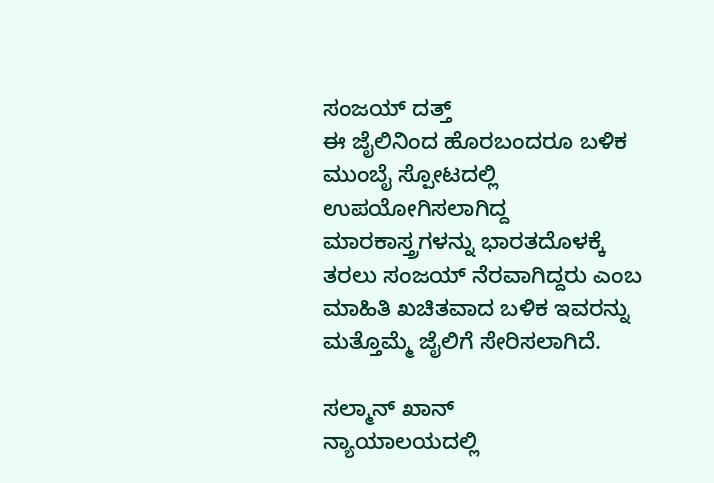ಸಂಜಯ್ ದತ್ತ್
ಈ ಜೈಲಿನಿಂದ ಹೊರಬಂದರೂ ಬಳಿಕ ಮುಂಬೈ ಸ್ಪೋಟದಲ್ಲಿ ಉಪಯೋಗಿಸಲಾಗಿದ್ದ ಮಾರಕಾಸ್ತ್ರಗಳನ್ನು ಭಾರತದೊಳಕ್ಕೆ ತರಲು ಸಂಜಯ್ ನೆರವಾಗಿದ್ದರು ಎಂಬ ಮಾಹಿತಿ ಖಚಿತವಾದ ಬಳಿಕ ಇವರನ್ನು ಮತ್ತೊಮ್ಮೆ ಜೈಲಿಗೆ ಸೇರಿಸಲಾಗಿದೆ.

ಸಲ್ಮಾನ್ ಖಾನ್
ನ್ಯಾಯಾಲಯದಲ್ಲಿ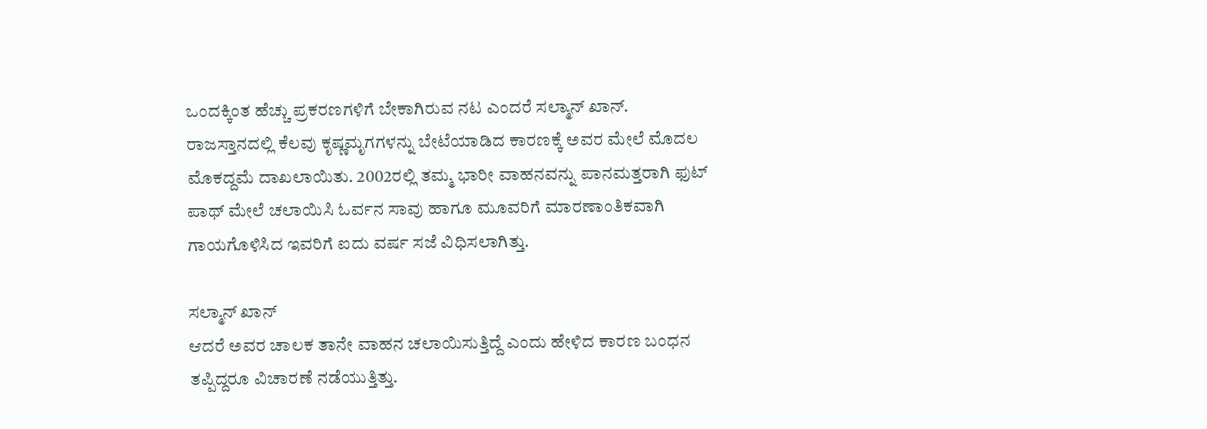ಒಂದಕ್ಕಿಂತ ಹೆಚ್ಚು ಪ್ರಕರಣಗಳಿಗೆ ಬೇಕಾಗಿರುವ ನಟ ಎಂದರೆ ಸಲ್ಮಾನ್ ಖಾನ್. ರಾಜಸ್ತಾನದಲ್ಲಿ ಕೆಲವು ಕೃಷ್ಣಮೃಗಗಳನ್ನು ಬೇಟೆಯಾಡಿದ ಕಾರಣಕ್ಕೆ ಅವರ ಮೇಲೆ ಮೊದಲ ಮೊಕದ್ದಮೆ ದಾಖಲಾಯಿತು. 2002ರಲ್ಲಿ ತಮ್ಮ ಭಾರೀ ವಾಹನವನ್ನು ಪಾನಮತ್ತರಾಗಿ ಫುಟ್ ಪಾಥ್ ಮೇಲೆ ಚಲಾಯಿಸಿ ಓರ್ವನ ಸಾವು ಹಾಗೂ ಮೂವರಿಗೆ ಮಾರಣಾಂತಿಕವಾಗಿ ಗಾಯಗೊಳಿಸಿದ ಇವರಿಗೆ ಐದು ವರ್ಷ ಸಜೆ ವಿಧಿಸಲಾಗಿತ್ತು.

ಸಲ್ಮಾನ್ ಖಾನ್
ಆದರೆ ಅವರ ಚಾಲಕ ತಾನೇ ವಾಹನ ಚಲಾಯಿಸುತ್ತಿದ್ದೆ ಎಂದು ಹೇಳಿದ ಕಾರಣ ಬಂಧನ ತಪ್ಪಿದ್ದರೂ ವಿಚಾರಣೆ ನಡೆಯುತ್ತಿತ್ತು.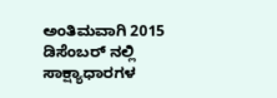ಅಂತಿಮವಾಗಿ 2015 ಡಿಸೆಂಬರ್ ನಲ್ಲಿ ಸಾಕ್ಷ್ಯಾಧಾರಗಳ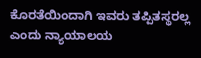ಕೊರತೆಯಿಂದಾಗಿ ಇವರು ತಪ್ಪಿತಸ್ಥರಲ್ಲ ಎಂದು ನ್ಯಾಯಾಲಯ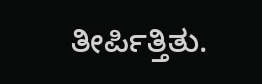ತೀರ್ಪಿತ್ತಿತು.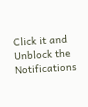Click it and Unblock the Notifications